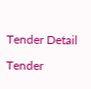Tender Detail

Tender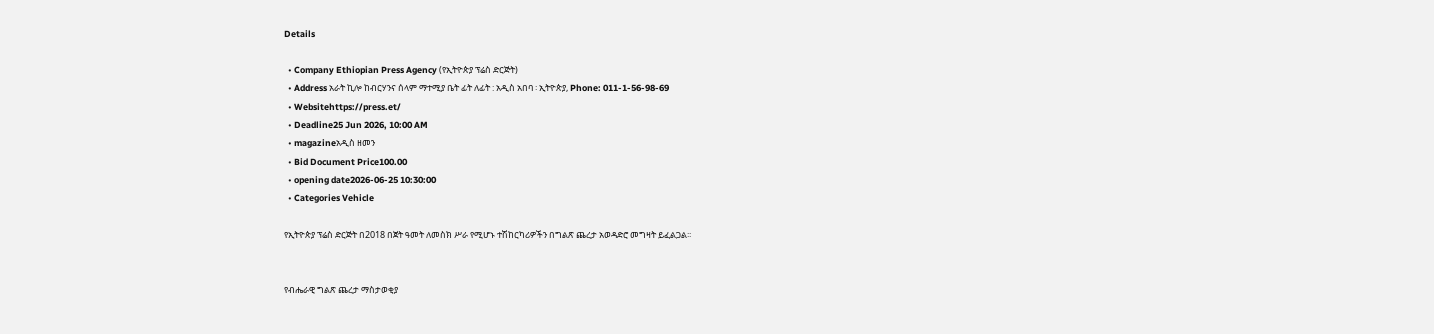Details

  • Company Ethiopian Press Agency (የኢትዮጵያ ፕሬስ ድርጅት)
  • Address አራት ኪሎ ከብርሃንና ሰላም ማተሚያ ቤት ፊት ለፊት : አዲስ አበባ ፡ ኢትዮጵያ, Phone: 011-1-56-98-69
  • Websitehttps://press.et/
  • Deadline25 Jun 2026, 10:00 AM
  • magazineአዲስ ዘመን
  • Bid Document Price100.00
  • opening date2026-06-25 10:30:00
  • Categories Vehicle

የኢትዮጵያ ፕሬስ ድርጅት በ2018 በጀት ዓመት ለመስክ ሥራ የሚሆኑ ተሽከርካሪዎችን በግልጽ ጨረታ አወዳድሮ መግዛት ይፈልጋል፡፡


የብሔራዊ ግልጽ ጨረታ ማስታወቂያ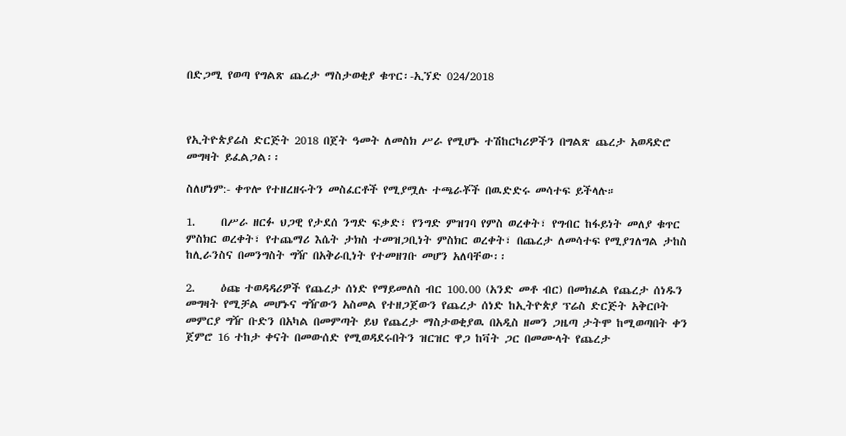በድጋሚ የወጣ የግልጽ ጨረታ ማስታወቂያ ቁጥር፡-ኢኘድ 024/2018



የኢትዮጵያሬስ ድርጅት 2018 በጀት ዓመት ለመስክ ሥራ የሚሆኑ ተሽከርካሪዎችን በግልጽ ጨረታ አወዳድሮ መግዛት ይፈልጋል፡፡

ስለሆነም:- ቀጥሎ የተዘረዘሩትን መስፈርቶች የሚያሟሉ ተጫራቾች በዉድድሩ መሳተፍ ይችላሉ።

1.     በሥራ ዘርፉ ህጋዊ የታደሰ ንግድ ፍቃድ፣ የንግድ ምዝገባ የምስ ወረቀት፣ የግብር ከፋይነት መለያ ቁጥር ምስክር ወረቀት፣ የተጨማሪ እሴት ታክስ ተመዝጋቢነት ምስክር ወረቀት፣ በጨረታ ለመሳተፍ የሚያገለግል ታከስ ከሊራንስና በመንግስት ግዥ በአቅራቢነት የተመዘገቡ መሆን አለባቸው፡፡

2.     ዕጩ ተወዳዳሪዎች የጨረታ ሰነድ የማይመለስ ብር 100.00 (አንድ መቶ ብር) በመክፈል የጨረታ ሰነዱን መግዛት የሚቻል መሆኑና ግዥውን አስመል የተዘጋጀውን የጨረታ ሰነድ ከኢትዮጵያ ፕሬስ ድርጅት አቅርቦት መምርያ ግዥ ቡድን በአካል በመምጣት ይህ የጨረታ ማስታወቂያዉ በአዲስ ዘመን ጋዜጣ ታትሞ ከሚወጣበት ቀን ጀምሮ 16 ተከታ ቀናት በመውሰድ የሚወዳደሩበትን ዝርዝር ዋጋ ከቫት ጋር በመሙላት የጨረታ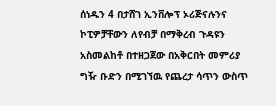ሰነዱን 4 በታሸገ ኢንቨሎፕ ኦሪጅናሉንና ኮፒዎቻቸውን ለየብቻ በማቅረብ ጉዳዩን አስመልከቶ በተዘጋጀው በአቅርበት መምሪያ ግዥ ቡድን በሚገኘዉ የጨረታ ሳጥን ውስጥ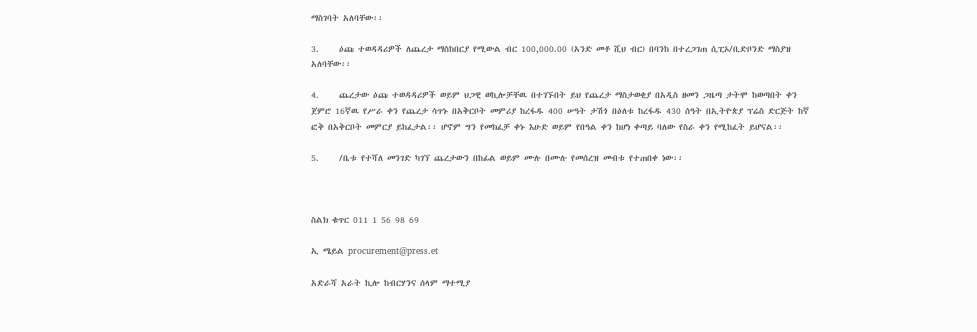ማስገባት አለባቸው፡፡

3.     ዕጩ ተወዳዳሪዎች ለጨረታ ማስከበርያ የሚውል ብር 100,000.00 (አንድ መቶ ሺህ ብር) በባንከ በተረጋገጠ ሲፒኦ/ቢድቦንድ ማስያዝ አለባቸው፡፡

4.     ጨረታው ዕጩ ተወዳዳሪዎች ወይም ህጋዊ ወኪሎቻቸዉ በተገኙበት ይህ የጨረታ ማስታወቂያ በአዲስ ዘመን ጋዜጣ ታትሞ ከወጣበት ቀን ጀምሮ 16ኛዉ የሥራ ቀን የጨረታ ሳጥኑ በአቅርቦት መምሪያ ከረፋዱ 400 ሠዓት ታሽጎ በዕለቱ ከረፋዱ 430 ሰዓት በኢትዮጵያ ፕሬስ ድርጅት ከኛ ፎቅ በአቅርቦት መምርያ ይከፈታል፡፡ ሆኖም ግን የመክፈቻ ቀኑ እሁድ ወይም የበዓል ቀን ከሆነ ቀጣይ ባለው የስራ ቀን የሚከፈት ይሆናል፡፡

5.     /ቤቱ የተሻለ መንገድ ካገኘ ጨረታውን በከፊል ወይም ሙሉ በሙሉ የመሰረዝ መብቱ የተጠበቀ ነው፡፡



ስልክ ቁጥር 011 1 56 98 69

ኢ ሜይል procurement@press.et

አድራሻ አራት ኪሎ ከብርሃንና ሰላም ማተሚያ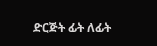ድርጅት ፊት ለፊት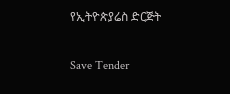የኢትዮጵያሬስ ድርጅት

Save Tender